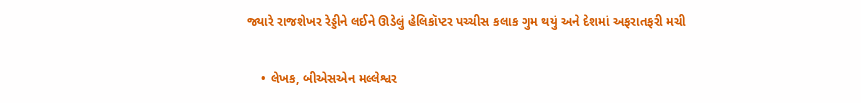જ્યારે રાજશેખર રેડ્ડીને લઈને ઊડેલું હેલિકૉપ્ટર પચ્ચીસ કલાક ગુમ થયું અને દેશમાં અફરાતફરી મચી

    • લેખક, બીએસએન મલ્લેશ્વર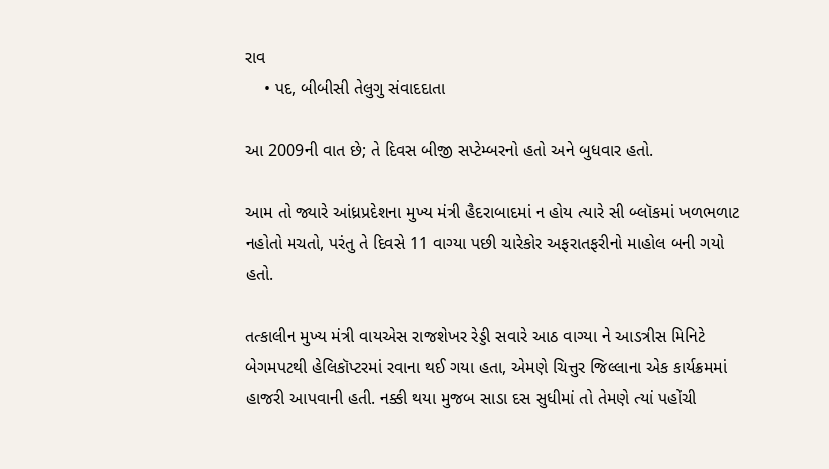રાવ
    • પદ, બીબીસી તેલુગુ સંવાદદાતા

આ 2009ની વાત છે; તે દિવસ બીજી સપ્ટેમ્બરનો હતો અને બુધવાર હતો.

આમ તો જ્યારે આંધ્રપ્રદેશના મુખ્ય મંત્રી હૈદરાબાદમાં ન હોય ત્યારે સી બ્લૉકમાં ખળભળાટ નહોતો મચતો, પરંતુ તે દિવસે 11 વાગ્યા પછી ચારેકોર અફરાતફરીનો માહોલ બની ગયો હતો.

તત્કાલીન મુખ્ય મંત્રી વાયએસ રાજશેખર રેડ્ડી સવારે આઠ વાગ્યા ને આડત્રીસ મિનિટે બેગમપટથી હેલિકૉપ્ટરમાં રવાના થઈ ગયા હતા, એમણે ચિત્તુર જિલ્લાના એક કાર્યક્રમમાં હાજરી આપવાની હતી. નક્કી થયા મુજબ સાડા દસ સુધીમાં તો તેમણે ત્યાં પહોંચી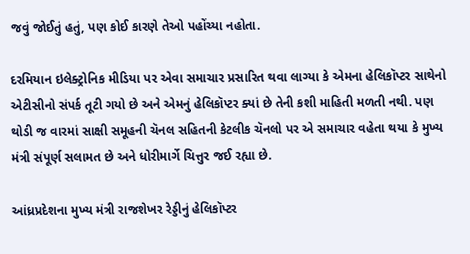જવું જોઈતું હતું, પણ કોઈ કારણે તેઓ પહોંચ્યા નહોતા.

દરમિયાન ઇલેક્ટ્રોનિક મીડિયા પર એવા સમાચાર પ્રસારિત થવા લાગ્યા કે એમના હેલિકૉપ્ટર સાથેનો એટીસીનો સંપર્ક તૂટી ગયો છે અને એમનું હેલિકૉપ્ટર ક્યાં છે તેની કશી માહિતી મળતી નથી. પણ થોડી જ વારમાં સાક્ષી સમૂહની ચૅનલ સહિતની કેટલીક ચૅનલો પર એ સમાચાર વહેતા થયા કે મુખ્ય મંત્રી સંપૂર્ણ સલામત છે અને ધોરીમાર્ગે ચિત્તુર જઈ રહ્યા છે.

આંધ્રપ્રદેશના મુખ્ય મંત્રી રાજશેખર રેડ્ડીનું હેલિકૉપ્ટર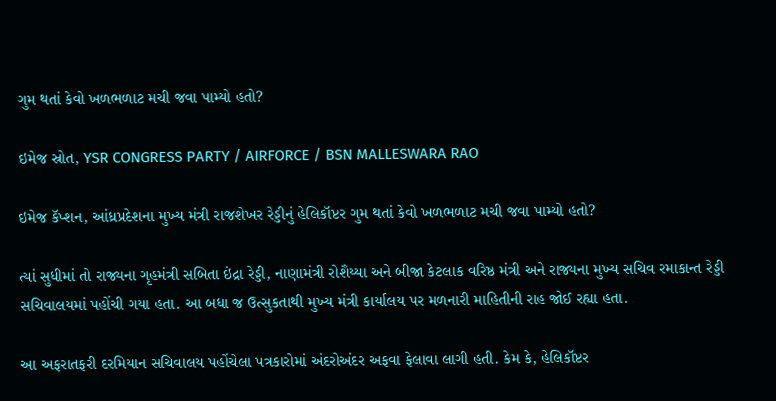ગુમ થતાં કેવો ખળભળાટ મચી જવા પામ્યો હતો?

ઇમેજ સ્રોત, YSR CONGRESS PARTY / AIRFORCE / BSN MALLESWARA RAO

ઇમેજ કૅપ્શન, આંધ્રપ્રદેશના મુખ્ય મંત્રી રાજશેખર રેડ્ડીનું હેલિકૉપ્ટર ગુમ થતાં કેવો ખળભળાટ મચી જવા પામ્યો હતો?

ત્યાં સુધીમાં તો રાજ્યના ગૃહમંત્રી સબિતા ઇંદ્રા રેડ્ડી, નાણામંત્રી રોશૈય્યા અને બીજા કેટલાક વરિષ્ઠ મંત્રી અને રાજ્યના મુખ્ય સચિવ રમાકાન્ત રેડ્ડી સચિવાલયમાં પહોંચી ગયા હતા. આ બધા જ ઉત્સુકતાથી મુખ્ય મંત્રી કાર્યાલય પર મળનારી માહિતીની રાહ જોઈ રહ્યા હતા.

આ અફરાતફરી દરમિયાન સચિવાલય પહોંચેલા પત્રકારોમાં અંદરોઅંદર અફવા ફેલાવા લાગી હતી. કેમ કે, હેલિકૉપ્ટર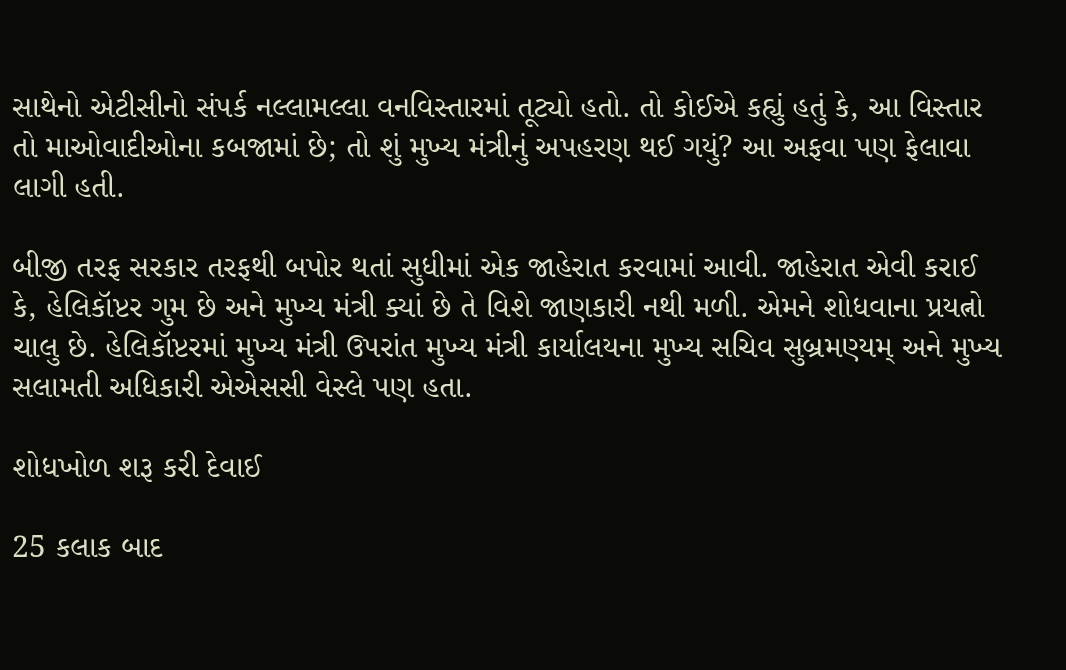સાથેનો એટીસીનો સંપર્ક નલ્લામલ્લા વનવિસ્તારમાં તૂટ્યો હતો. તો કોઈએ કહ્યું હતું કે, આ વિસ્તાર તો માઓવાદીઓના કબજામાં છે; તો શું મુખ્ય મંત્રીનું અપહરણ થઈ ગયું? આ અફવા પણ ફેલાવા લાગી હતી.

બીજી તરફ સરકાર તરફથી બપોર થતાં સુધીમાં એક જાહેરાત કરવામાં આવી. જાહેરાત એવી કરાઈ કે, હેલિકૉપ્ટર ગુમ છે અને મુખ્ય મંત્રી ક્યાં છે તે વિશે જાણકારી નથી મળી. એમને શોધવાના પ્રયત્નો ચાલુ છે. હેલિકૉપ્ટરમાં મુખ્ય મંત્રી ઉપરાંત મુખ્ય મંત્રી કાર્યાલયના મુખ્ય સચિવ સુબ્રમણ્યમ્ અને મુખ્ય સલામતી અધિકારી એએસસી વેસ્લે પણ હતા.

શોધખોળ શરૂ કરી દેવાઈ

25 કલાક બાદ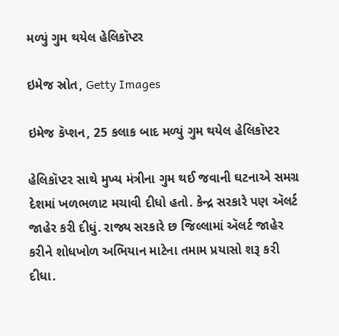મળ્યું ગુમ થયેલ હેલિકૉપ્ટર

ઇમેજ સ્રોત, Getty Images

ઇમેજ કૅપ્શન, 25 કલાક બાદ મળ્યું ગુમ થયેલ હેલિકૉપ્ટર

હેલિકૉપ્ટર સાથે મુખ્ય મંત્રીના ગુમ થઈ જવાની ઘટનાએ સમગ્ર દેશમાં ખળભળાટ મચાવી દીધો હતો. કેન્દ્ર સરકારે પણ ઍલર્ટ જાહેર કરી દીધું. રાજ્ય સરકારે છ જિલ્લામાં ઍલર્ટ જાહેર કરીને શોધખોળ અભિયાન માટેના તમામ પ્રયાસો શરૂ કરી દીધા.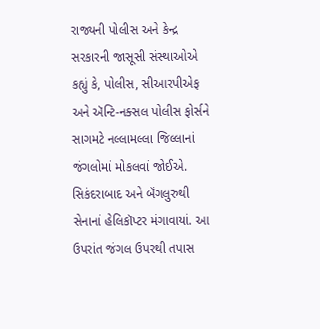રાજ્યની પોલીસ અને કેન્દ્ર સરકારની જાસૂસી સંસ્થાઓએ કહ્યું કે, પોલીસ, સીઆરપીએફ અને ઍન્ટિ-નક્સલ પોલીસ ફોર્સને સાગમટે નલ્લામલ્લા જિલ્લાનાં જંગલોમાં મોકલવાં જોઈએ. સિકંદરાબાદ અને બૅંગલુરુથી સેનાનાં હેલિકૉપ્ટર મંગાવાયાં. આ ઉપરાંત જંગલ ઉપરથી તપાસ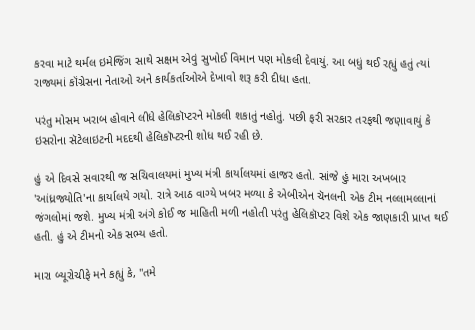કરવા માટે થર્મલ ઇમેજિંગ સાથે સક્ષમ એવું સુખોઈ વિમાન પણ મોકલી દેવાયું. આ બધું થઈ રહ્યું હતું ત્યાં રાજ્યમાં કૉંગ્રેસના નેતાઓ અને કાર્યકર્તાઓએ દેખાવો શરૂ કરી દીધા હતા.

પરંતુ મોસમ ખરાબ હોવાને લીધે હેલિકૉપ્ટરને મોકલી શકાતું નહોતું. પછી ફરી સરકાર તરફથી જણાવાયું કે ઇસરોના સૅટેલાઇટની મદદથી હેલિકૉપ્ટરની શોધ થઈ રહી છે.

હું એ દિવસે સવારથી જ સચિવાલયમાં મુખ્ય મંત્રી કાર્યાલયમાં હાજર હતો. સાંજે હું મારા અખબાર 'આંધ્રજ્યોતિ'ના કાર્યાલયે ગયો. રાત્રે આઠ વાગ્યે ખબર મળ્યા કે એબીએન ચૅનલની એક ટીમ નલ્લામલ્લાનાં જંગલોમાં જશે. મુખ્ય મંત્રી અંગે કોઈ જ માહિતી મળી નહોતી પરંતુ હેલિકૉપ્ટર વિશે એક જાણકારી પ્રાપ્ત થઈ હતી. હું એ ટીમનો એક સભ્ય હતો.

મારા બ્યૂરોચીફે મને કહ્યું કે, "તમે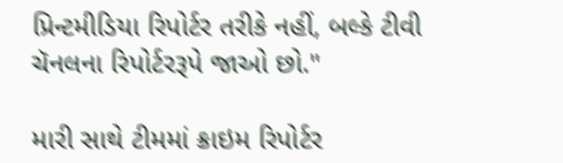પ્રિન્ટમીડિયા રિપોર્ટર તરીકે નહીં, બલ્કે ટીવી ચૅનલના રિપોર્ટરરૂપે જાઓ છો."

મારી સાથે ટીમમાં ક્રાઇમ રિપોર્ટર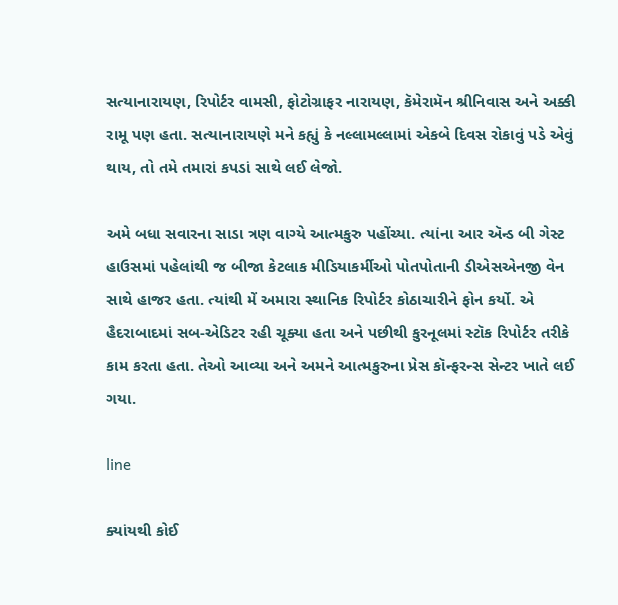સત્યાનારાયણ, રિપોર્ટર વામસી, ફોટોગ્રાફર નારાયણ, કૅમેરામૅન શ્રીનિવાસ અને અક્કી રામૂ પણ હતા. સત્યાનારાયણે મને કહ્યું કે નલ્લામલ્લામાં એકબે દિવસ રોકાવું પડે એવું થાય, તો તમે તમારાં કપડાં સાથે લઈ લેજો.

અમે બધા સવારના સાડા ત્રણ વાગ્યે આત્મકુરુ પહોંચ્યા. ત્યાંના આર ઍન્ડ બી ગેસ્ટ હાઉસમાં પહેલાંથી જ બીજા કેટલાક મીડિયાકર્મીઓ પોતપોતાની ડીએસએનજી વેન સાથે હાજર હતા. ત્યાંથી મેં અમારા સ્થાનિક રિપોર્ટર કોઠાચારીને ફોન કર્યો. એ હૈદરાબાદમાં સબ-એડિટર રહી ચૂક્યા હતા અને પછીથી કુરનૂલમાં સ્ટૉક રિપોર્ટર તરીકે કામ કરતા હતા. તેઓ આવ્યા અને અમને આત્મકુરુના પ્રેસ કૉન્ફરન્સ સેન્ટર ખાતે લઈ ગયા.

line

ક્યાંયથી કોઈ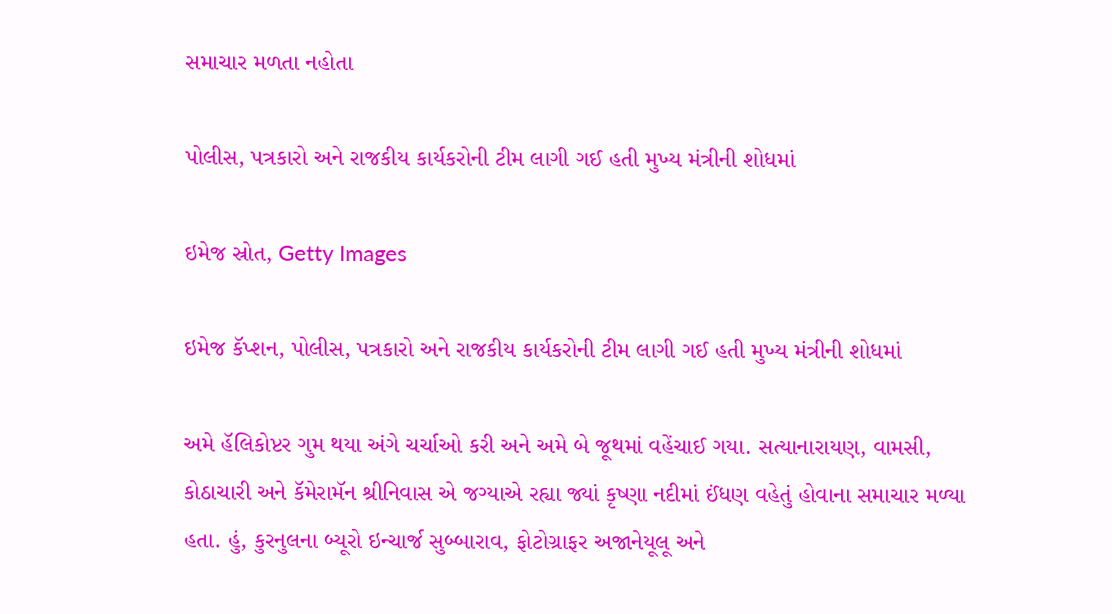સમાચાર મળતા નહોતા

પોલીસ, પત્રકારો અને રાજકીય કાર્યકરોની ટીમ લાગી ગઈ હતી મુખ્ય મંત્રીની શોધમાં

ઇમેજ સ્રોત, Getty Images

ઇમેજ કૅપ્શન, પોલીસ, પત્રકારો અને રાજકીય કાર્યકરોની ટીમ લાગી ગઈ હતી મુખ્ય મંત્રીની શોધમાં

અમે હૅલિકોપ્ટર ગુમ થયા અંગે ચર્ચાઓ કરી અને અમે બે જૂથમાં વહેંચાઈ ગયા. સત્યાનારાયણ, વામસી, કોઠાચારી અને કૅમેરામૅન શ્રીનિવાસ એ જગ્યાએ રહ્યા જ્યાં કૃષ્ણા નદીમાં ઈંધણ વહેતું હોવાના સમાચાર મળ્યા હતા. હું, કુરનુલના બ્યૂરો ઇન્ચાર્જ સુબ્બારાવ, ફોટોગ્રાફર અજાનેયૂલૂ અને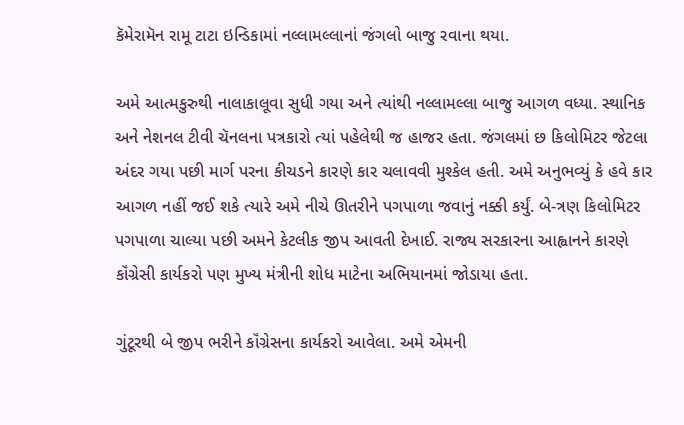કૅમેરામૅન રામૂ ટાટા ઇન્ડિકામાં નલ્લામલ્લાનાં જંગલો બાજુ રવાના થયા.

અમે આત્મકુરુથી નાલાકાલૂવા સુધી ગયા અને ત્યાંથી નલ્લામલ્લા બાજુ આગળ વધ્યા. સ્થાનિક અને નેશનલ ટીવી ચૅનલના પત્રકારો ત્યાં પહેલેથી જ હાજર હતા. જંગલમાં છ કિલોમિટર જેટલા અંદર ગયા પછી માર્ગ પરના કીચડને કારણે કાર ચલાવવી મુશ્કેલ હતી. અમે અનુભવ્યું કે હવે કાર આગળ નહીં જઈ શકે ત્યારે અમે નીચે ઊતરીને પગપાળા જવાનું નક્કી કર્યું. બે-ત્રણ કિલોમિટર પગપાળા ચાલ્યા પછી અમને કેટલીક જીપ આવતી દેખાઈ. રાજ્ય સરકારના આહ્વાનને કારણે કૉંગ્રેસી કાર્યકરો પણ મુખ્ય મંત્રીની શોધ માટેના અભિયાનમાં જોડાયા હતા.

ગુંટૂરથી બે જીપ ભરીને કૉંગ્રેસના કાર્યકરો આવેલા. અમે એમની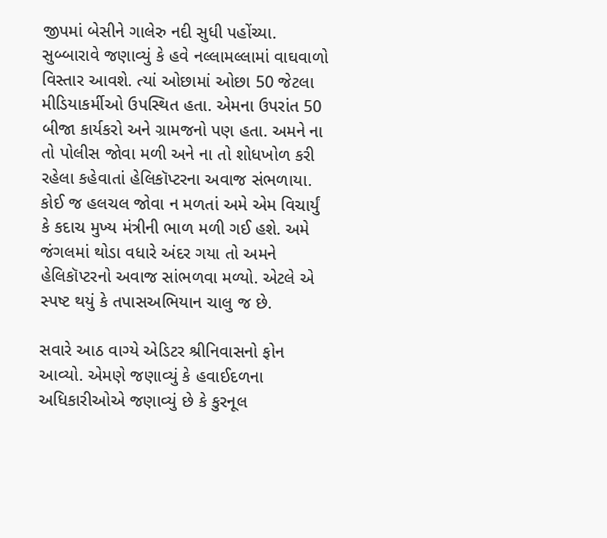જીપમાં બેસીને ગાલેરુ નદી સુધી પહોંચ્યા. સુબ્બારાવે જણાવ્યું કે હવે નલ્લામલ્લામાં વાઘવાળો વિસ્તાર આવશે. ત્યાં ઓછામાં ઓછા 50 જેટલા મીડિયાકર્મીઓ ઉપસ્થિત હતા. એમના ઉપરાંત 50 બીજા કાર્યકરો અને ગ્રામજનો પણ હતા. અમને ના તો પોલીસ જોવા મળી અને ના તો શોધખોળ કરી રહેલા કહેવાતાં હેલિકૉપ્ટરના અવાજ સંભળાયા. કોઈ જ હલચલ જોવા ન મળતાં અમે એમ વિચાર્યું કે કદાચ મુખ્ય મંત્રીની ભાળ મળી ગઈ હશે. અમે જંગલમાં થોડા વધારે અંદર ગયા તો અમને હેલિકૉપ્ટરનો અવાજ સાંભળવા મળ્યો. એટલે એ સ્પષ્ટ થયું કે તપાસઅભિયાન ચાલુ જ છે.

સવારે આઠ વાગ્યે એડિટર શ્રીનિવાસનો ફોન આવ્યો. એમણે જણાવ્યું કે હવાઈદળના અધિકારીઓએ જણાવ્યું છે કે કુરનૂલ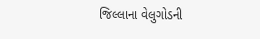જિલ્લાના વેલુગોડની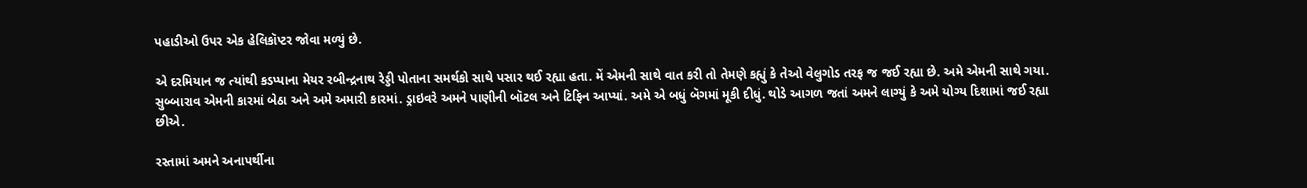પહાડીઓ ઉપર એક હેલિકૉપ્ટર જોવા મળ્યું છે.

એ દરમિયાન જ ત્યાંથી કડપ્પાના મેયર રબીન્દ્રનાથ રેડ્ડી પોતાના સમર્થકો સાથે પસાર થઈ રહ્યા હતા. મેં એમની સાથે વાત કરી તો તેમણે કહ્યું કે તેઓ વેલુગોડ તરફ જ જઈ રહ્યા છે. અમે એમની સાથે ગયા. સુબ્બારાવ એમની કારમાં બેઠા અને અમે અમારી કારમાં. ડ્રાઇવરે અમને પાણીની બૉટલ અને ટિફિન આપ્યાં. અમે એ બધું બૅગમાં મૂકી દીધું. થોડે આગળ જતાં અમને લાગ્યું કે અમે યોગ્ય દિશામાં જઈ રહ્યા છીએ.

રસ્તામાં અમને અનાપર્થીના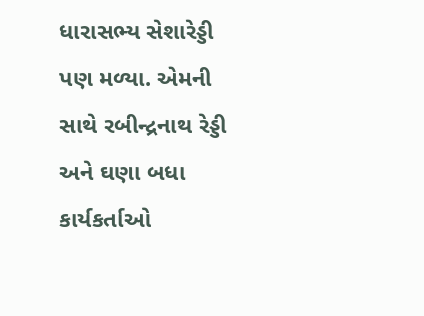ધારાસભ્ય સેશારેડ્ડી પણ મળ્યા. એમની સાથે રબીન્દ્રનાથ રેડ્ડી અને ઘણા બધા કાર્યકર્તાઓ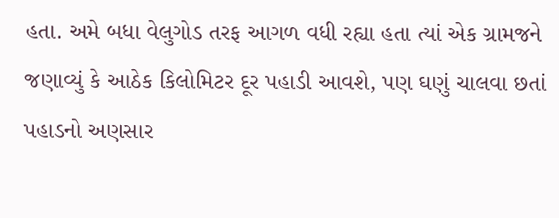હતા. અમે બધા વેલુગોડ તરફ આગળ વધી રહ્યા હતા ત્યાં એક ગ્રામજને જણાવ્યું કે આઠેક કિલોમિટર દૂર પહાડી આવશે, પણ ઘણું ચાલવા છતાં પહાડનો અણસાર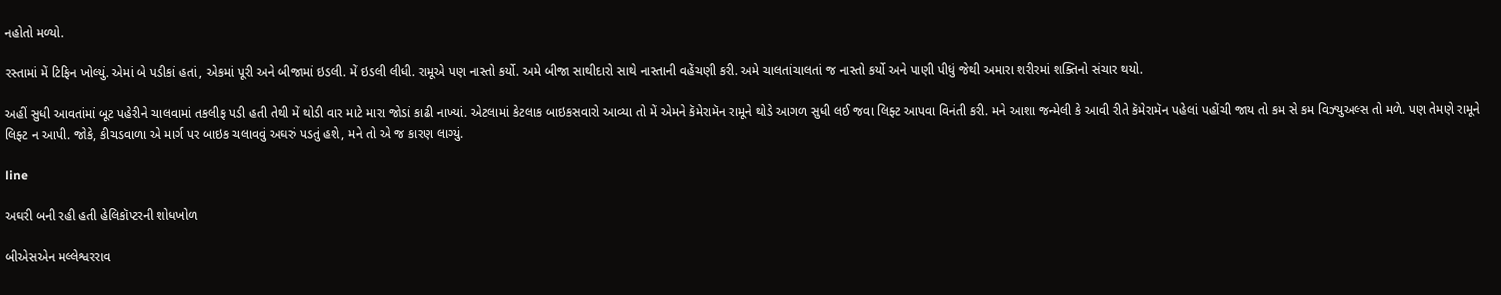નહોતો મળ્યો.

રસ્તામાં મેં ટિફિન ખોલ્યું. એમાં બે પડીકાં હતાં, એકમાં પૂરી અને બીજામાં ઇડલી. મેં ઇડલી લીધી. રામૂએ પણ નાસ્તો કર્યો. અમે બીજા સાથીદારો સાથે નાસ્તાની વહેંચણી કરી. અમે ચાલતાંચાલતાં જ નાસ્તો કર્યો અને પાણી પીધું જેથી અમારા શરીરમાં શક્તિનો સંચાર થયો.

અહીં સુધી આવતાંમાં બૂટ પહેરીને ચાલવામાં તકલીફ પડી હતી તેથી મેં થોડી વાર માટે મારા જોડાં કાઢી નાખ્યાં. એટલામાં કેટલાક બાઇકસવારો આવ્યા તો મેં એમને કૅમેરામૅન રામૂને થોડે આગળ સુધી લઈ જવા લિફ્ટ આપવા વિનંતી કરી. મને આશા જન્મેલી કે આવી રીતે કૅમેરામૅન પહેલાં પહોંચી જાય તો કમ સે કમ વિઝ્યુઅલ્સ તો મળે. પણ તેમણે રામૂને લિફ્ટ ન આપી. જોકે, કીચડવાળા એ માર્ગ પર બાઇક ચલાવવું અઘરું પડતું હશે, મને તો એ જ કારણ લાગ્યું.

line

અઘરી બની રહી હતી હેલિકૉપ્ટરની શોધખોળ

બીએસએન મલ્લેશ્વરરાવ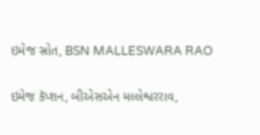ઇમેજ સ્રોત, BSN MALLESWARA RAO

ઇમેજ કૅપ્શન, બીએસએન મલ્લેશ્વરરાવ,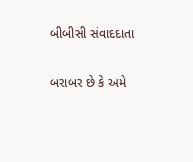બીબીસી સંવાદદાતા

બરાબર છે કે અમે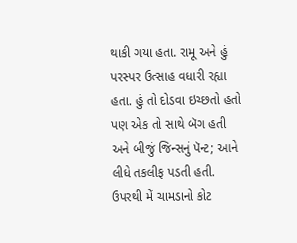થાકી ગયા હતા. રામૂ અને હું પરસ્પર ઉત્સાહ વધારી રહ્યા હતા. હું તો દોડવા ઇચ્છતો હતો પણ એક તો સાથે બૅગ હતી અને બીજું જિન્સનું પૅન્ટ; આને લીધે તકલીફ પડતી હતી. ઉપરથી મેં ચામડાનો કોટ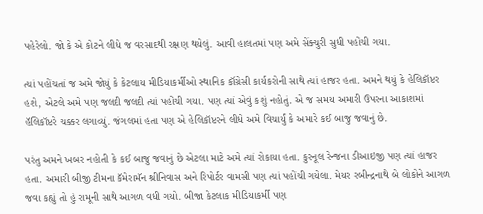પહેરેલો. જો કે એ કોટને લીધે જ વરસાદથી રક્ષણ થયેલું. આવી હાલતમાં પણ અમે સેંક્ચુરી સુધી પહોંચી ગયા.

ત્યાં પહોંચતાં જ અમે જોયું કે કેટલાય મીડિયાકર્મીઓ સ્થાનિક કૉંગ્રેસી કાર્યકરોની સાથે ત્યાં હાજર હતા. અમને થયું કે હેલિકૉપ્ટર હશે, એટલે અમે પણ જલદી જલદી ત્યાં પહોંચી ગયા. પણ ત્યાં એવું કશું નહોતું. એ જ સમય અમારી ઉપરના આકાશમાં હૅલિકૉપ્ટરે ચક્કર લગાવ્યું. જંગલમાં હતા પણ એ હેલિકૉપ્ટરને લીધે અમે વિચાર્યું કે અમારે કઈ બાજુ જવાનું છે.

પરંતુ અમને ખબર નહોતી કે કઈ બાજુ જવાનું છે એટલા માટે અમે ત્યાં રોકાયા હતા. કુરનૂલ રેન્જના ડીઆઇજી પણ ત્યાં હાજર હતા. અમારી બીજી ટીમના કૅમેરામૅન શ્રીનિવાસ અને રિપોર્ટર વામસી પણ ત્યાં પહોંચી ગયેલા. મેયર રબીન્દ્રનાથે બે લોકોને આગળ જવા કહ્યું તો હું રામૂની સાથે આગળ વધી ગયો. બીજા કેટલાક મીડિયાકર્મી પણ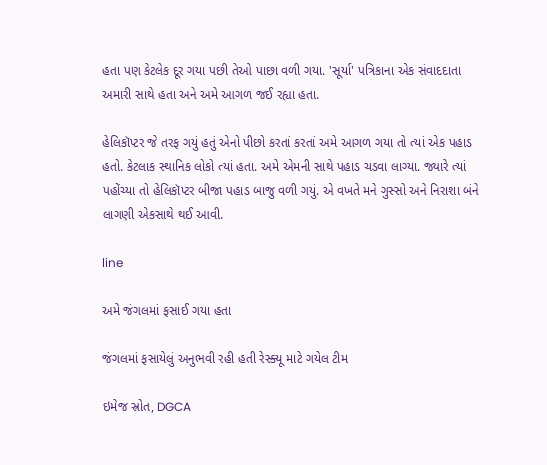હતા પણ કેટલેક દૂર ગયા પછી તેઓ પાછા વળી ગયા. 'સૂર્યા' પત્રિકાના એક સંવાદદાતા અમારી સાથે હતા અને અમે આગળ જઈ રહ્યા હતા.

હેલિકૉપ્ટર જે તરફ ગયું હતું એનો પીછો કરતાં કરતાં અમે આગળ ગયા તો ત્યાં એક પહાડ હતો. કેટલાક સ્થાનિક લોકો ત્યાં હતા. અમે એમની સાથે પહાડ ચડવા લાગ્યા. જ્યારે ત્યાં પહોંચ્યા તો હેલિકૉપ્ટર બીજા પહાડ બાજુ વળી ગયું. એ વખતે મને ગુસ્સો અને નિરાશા બંને લાગણી એકસાથે થઈ આવી.

line

અમે જંગલમાં ફસાઈ ગયા હતા

જંગલમાં ફસાયેલું અનુભવી રહી હતી રેસ્ક્યૂ માટે ગયેલ ટીમ

ઇમેજ સ્રોત, DGCA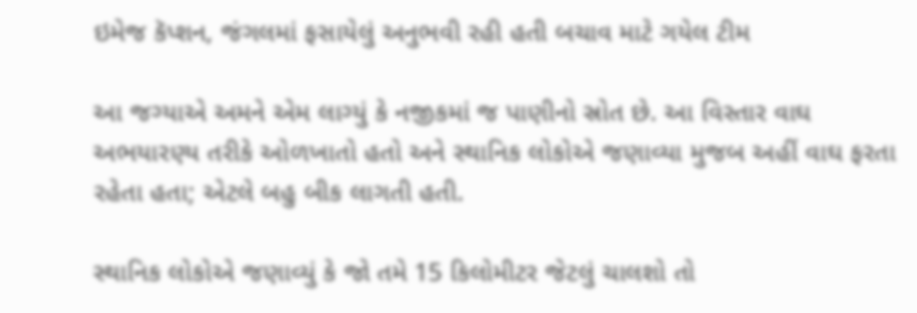ઇમેજ કૅપ્શન, જંગલમાં ફસાયેલું અનુભવી રહી હતી બચાવ માટે ગયેલ ટીમ

આ જગ્યાએ અમને એમ લાગ્યું કે નજીકમાં જ પાણીનો સ્રોત છે. આ વિસ્તાર વાઘ અભયારણ્ય તરીકે ઓળખાતો હતો અને સ્થાનિક લોકોએ જણાવ્યા મુજબ અહીં વાઘ ફરતા રહેતા હતા; એટલે બહુ બીક લાગતી હતી.

સ્થાનિક લોકોએ જણાવ્યું કે જો તમે 15 કિલોમીટર જેટલું ચાલશો તો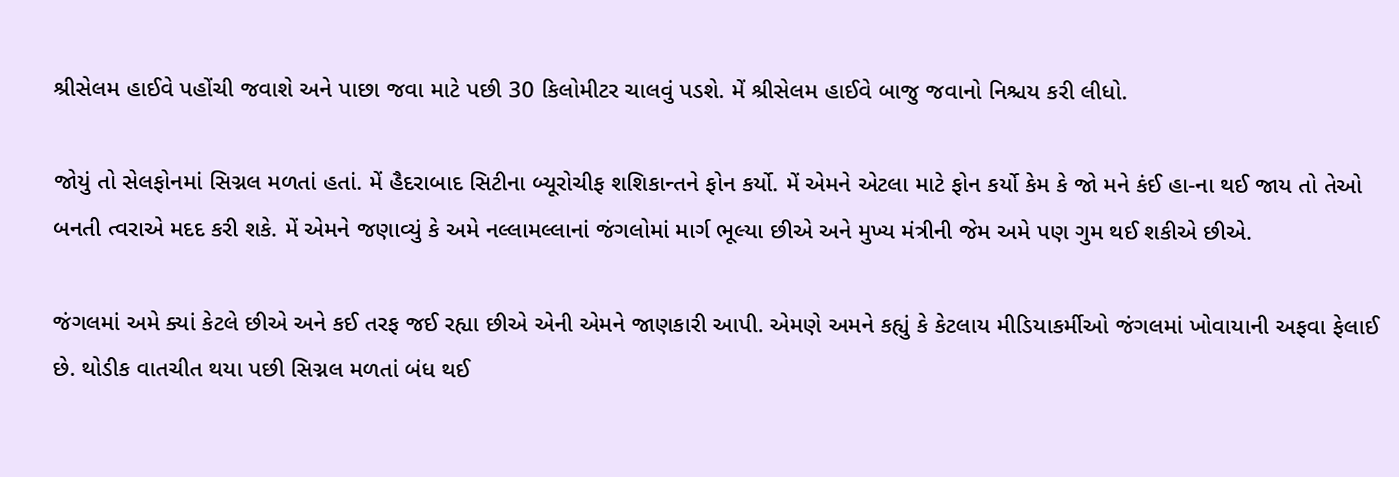શ્રીસેલમ હાઈવે પહોંચી જવાશે અને પાછા જવા માટે પછી 30 કિલોમીટર ચાલવું પડશે. મેં શ્રીસેલમ હાઈવે બાજુ જવાનો નિશ્ચય કરી લીધો.

જોયું તો સેલફોનમાં સિગ્નલ મળતાં હતાં. મેં હૈદરાબાદ સિટીના બ્યૂરોચીફ શશિકાન્તને ફોન કર્યો. મેં એમને એટલા માટે ફોન કર્યો કેમ કે જો મને કંઈ હા-ના થઈ જાય તો તેઓ બનતી ત્વરાએ મદદ કરી શકે. મેં એમને જણાવ્યું કે અમે નલ્લામલ્લાનાં જંગલોમાં માર્ગ ભૂલ્યા છીએ અને મુખ્ય મંત્રીની જેમ અમે પણ ગુમ થઈ શકીએ છીએ.

જંગલમાં અમે ક્યાં કેટલે છીએ અને કઈ તરફ જઈ રહ્યા છીએ એની એમને જાણકારી આપી. એમણે અમને કહ્યું કે કેટલાય મીડિયાકર્મીઓ જંગલમાં ખોવાયાની અફવા ફેલાઈ છે. થોડીક વાતચીત થયા પછી સિગ્નલ મળતાં બંધ થઈ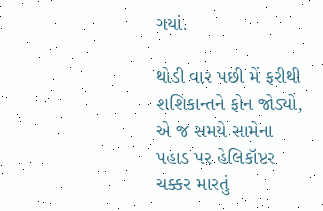ગયાં.

થોડી વાર પછી મેં ફરીથી શશિકાન્તને ફોન જોડ્યો, એ જ સમયે સામેના પહાડ પર હેલિકૉપ્ટર ચક્કર મારતું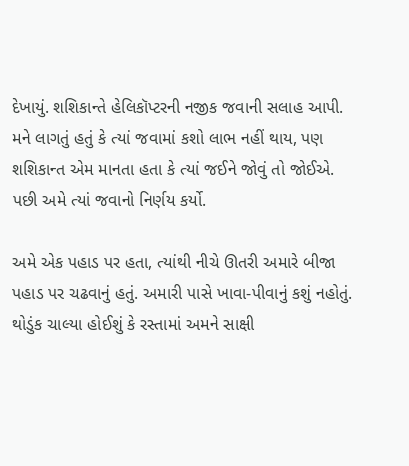દેખાયું. શશિકાન્તે હેલિકૉપ્ટરની નજીક જવાની સલાહ આપી. મને લાગતું હતું કે ત્યાં જવામાં કશો લાભ નહીં થાય, પણ શશિકાન્ત એમ માનતા હતા કે ત્યાં જઈને જોવું તો જોઈએ. પછી અમે ત્યાં જવાનો નિર્ણય કર્યો.

અમે એક પહાડ પર હતા, ત્યાંથી નીચે ઊતરી અમારે બીજા પહાડ પર ચઢવાનું હતું. અમારી પાસે ખાવા-પીવાનું કશું નહોતું. થોડુંક ચાલ્યા હોઈશું કે રસ્તામાં અમને સાક્ષી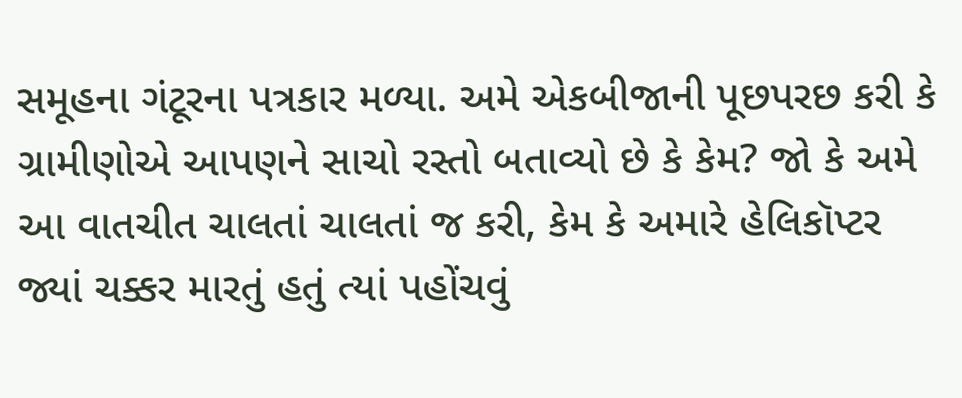સમૂહના ગંટૂરના પત્રકાર મળ્યા. અમે એકબીજાની પૂછપરછ કરી કે ગ્રામીણોએ આપણને સાચો રસ્તો બતાવ્યો છે કે કેમ? જો કે અમે આ વાતચીત ચાલતાં ચાલતાં જ કરી, કેમ કે અમારે હેલિકૉપ્ટર જ્યાં ચક્કર મારતું હતું ત્યાં પહોંચવું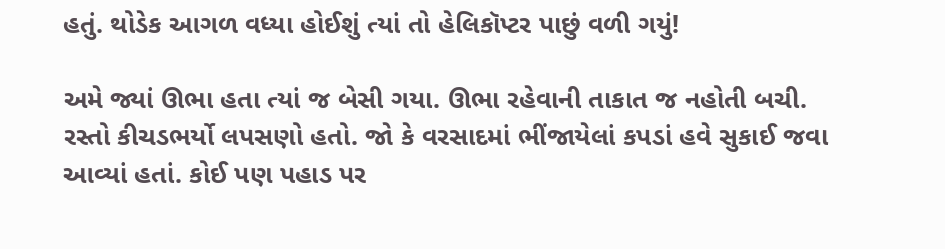હતું. થોડેક આગળ વધ્યા હોઈશું ત્યાં તો હેલિકૉપ્ટર પાછું વળી ગયું!

અમે જ્યાં ઊભા હતા ત્યાં જ બેસી ગયા. ઊભા રહેવાની તાકાત જ નહોતી બચી. રસ્તો કીચડભર્યો લપસણો હતો. જો કે વરસાદમાં ભીંજાયેલાં કપડાં હવે સુકાઈ જવા આવ્યાં હતાં. કોઈ પણ પહાડ પર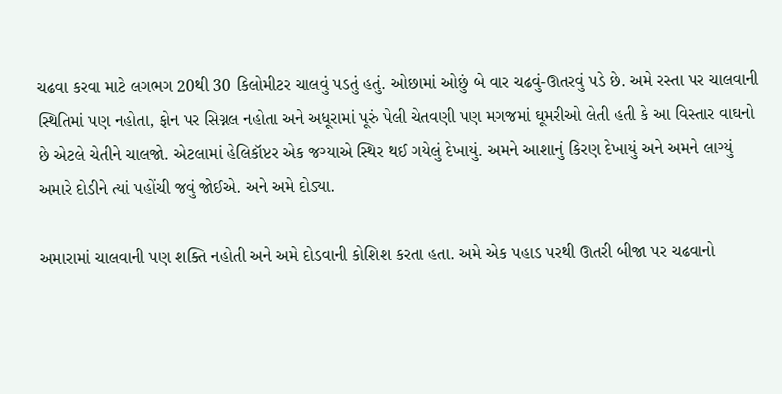ચઢવા કરવા માટે લગભગ 20થી 30 કિલોમીટર ચાલવું પડતું હતું. ઓછામાં ઓછું બે વાર ચઢવું-ઊતરવું પડે છે. અમે રસ્તા પર ચાલવાની સ્થિતિમાં પણ નહોતા, ફોન પર સિગ્નલ નહોતા અને અધૂરામાં પૂરું પેલી ચેતવણી પણ મગજમાં ઘૂમરીઓ લેતી હતી કે આ વિસ્તાર વાઘનો છે એટલે ચેતીને ચાલજો. એટલામાં હેલિકૉપ્ટર એક જગ્યાએ સ્થિર થઈ ગયેલું દેખાયું. અમને આશાનું કિરણ દેખાયું અને અમને લાગ્યું અમારે દોડીને ત્યાં પહોંચી જવું જોઈએ. અને અમે દોડ્યા.

અમારામાં ચાલવાની પણ શક્તિ નહોતી અને અમે દોડવાની કોશિશ કરતા હતા. અમે એક પહાડ પરથી ઊતરી બીજા પર ચઢવાનો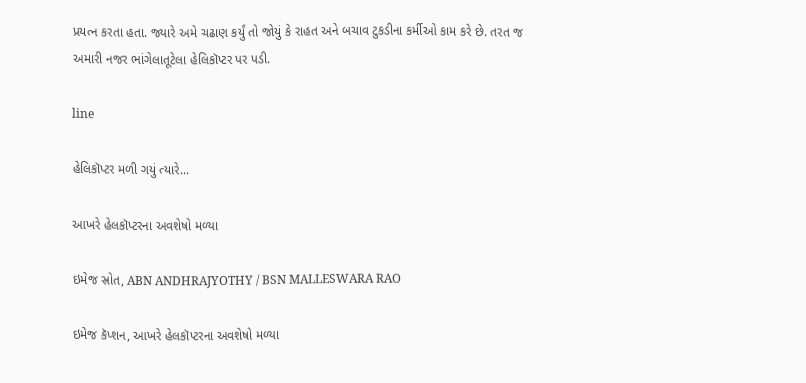પ્રયત્ન કરતા હતા. જ્યારે અમે ચઢાણ કર્યું તો જોયું કે રાહત અને બચાવ ટુકડીના કર્મીઓ કામ કરે છે. તરત જ અમારી નજર ભાંગેલાતૂટેલા હેલિકૉપ્ટર પર પડી.

line

હેલિકૉપ્ટર મળી ગયું ત્યારે...

આખરે હેલકૉપ્ટરના અવશેષો મળ્યા

ઇમેજ સ્રોત, ABN ANDHRAJYOTHY / BSN MALLESWARA RAO

ઇમેજ કૅપ્શન, આખરે હેલકૉપ્ટરના અવશેષો મળ્યા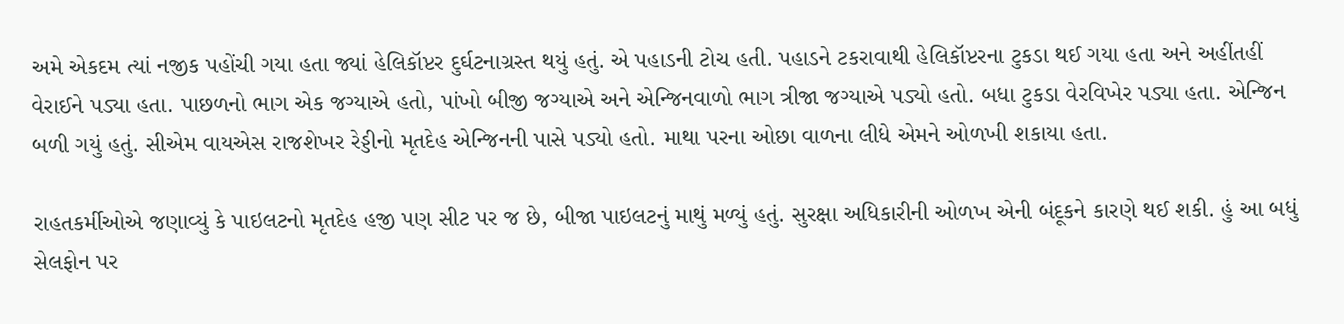અમે એકદમ ત્યાં નજીક પહોંચી ગયા હતા જ્યાં હેલિકૉપ્ટર દુર્ઘટનાગ્રસ્ત થયું હતું. એ પહાડની ટોચ હતી. પહાડને ટકરાવાથી હેલિકૉપ્ટરના ટુકડા થઈ ગયા હતા અને અહીંતહીં વેરાઈને પડ્યા હતા. પાછળનો ભાગ એક જગ્યાએ હતો, પાંખો બીજી જગ્યાએ અને એન્જિનવાળો ભાગ ત્રીજા જગ્યાએ પડ્યો હતો. બધા ટુકડા વેરવિખેર પડ્યા હતા. એન્જિન બળી ગયું હતું. સીએમ વાયએસ રાજશેખર રેડ્ડીનો મૃતદેહ એન્જિનની પાસે પડ્યો હતો. માથા પરના ઓછા વાળના લીધે એમને ઓળખી શકાયા હતા.

રાહતકર્મીઓએ જણાવ્યું કે પાઇલટનો મૃતદેહ હજી પણ સીટ પર જ છે, બીજા પાઇલટનું માથું મળ્યું હતું. સુરક્ષા અધિકારીની ઓળખ એની બંદૂકને કારણે થઈ શકી. હું આ બધું સેલફોન પર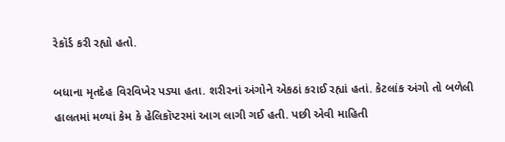રેકૉર્ડ કરી રહ્યો હતો.

બધાના મૃતદેહ વિરવિખેર પડ્યા હતા. શરીરનાં અંગોને એકઠાં કરાઈ રહ્યાં હતાં. કેટલાંક અંગો તો બળેલી હાલતમાં મળ્યાં કેમ કે હેલિકૉપ્ટરમાં આગ લાગી ગઈ હતી. પછી એવી માહિતી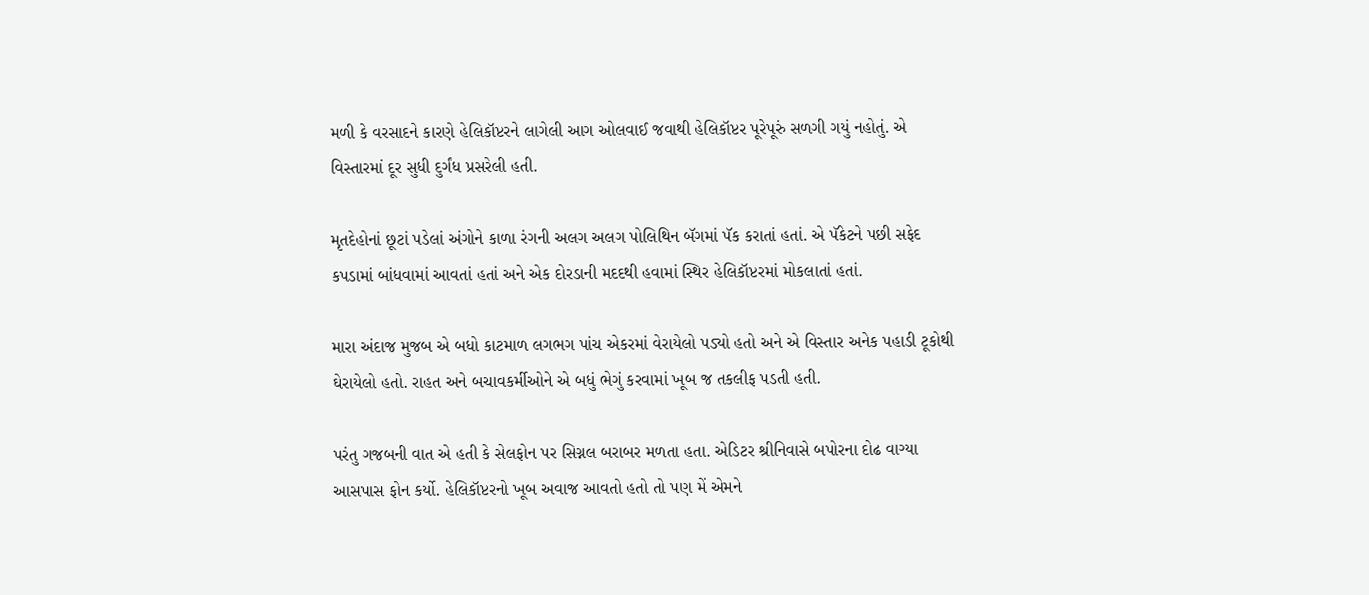મળી કે વરસાદને કારણે હેલિકૉપ્ટરને લાગેલી આગ ઓલવાઈ જવાથી હેલિકૉપ્ટર પૂરેપૂરું સળગી ગયું નહોતું. એ વિસ્તારમાં દૂર સુધી દુર્ગંધ પ્રસરેલી હતી.

મૃતદેહોનાં છૂટાં પડેલાં અંગોને કાળા રંગની અલગ અલગ પોલિથિન બૅગમાં પૅક કરાતાં હતાં. એ પૅકેટને પછી સફેદ કપડામાં બાંધવામાં આવતાં હતાં અને એક દોરડાની મદદથી હવામાં સ્થિર હેલિકૉપ્ટરમાં મોકલાતાં હતાં.

મારા અંદાજ મુજબ એ બધો કાટમાળ લગભગ પાંચ એકરમાં વેરાયેલો પડ્યો હતો અને એ વિસ્તાર અનેક પહાડી ટૂકોથી ઘેરાયેલો હતો. રાહત અને બચાવકર્મીઓને એ બધું ભેગું કરવામાં ખૂબ જ તકલીફ પડતી હતી.

પરંતુ ગજબની વાત એ હતી કે સેલફોન પર સિગ્નલ બરાબર મળતા હતા. એડિટર શ્રીનિવાસે બપોરના દોઢ વાગ્યા આસપાસ ફોન કર્યો. હેલિકૉપ્ટરનો ખૂબ અવાજ આવતો હતો તો પણ મેં એમને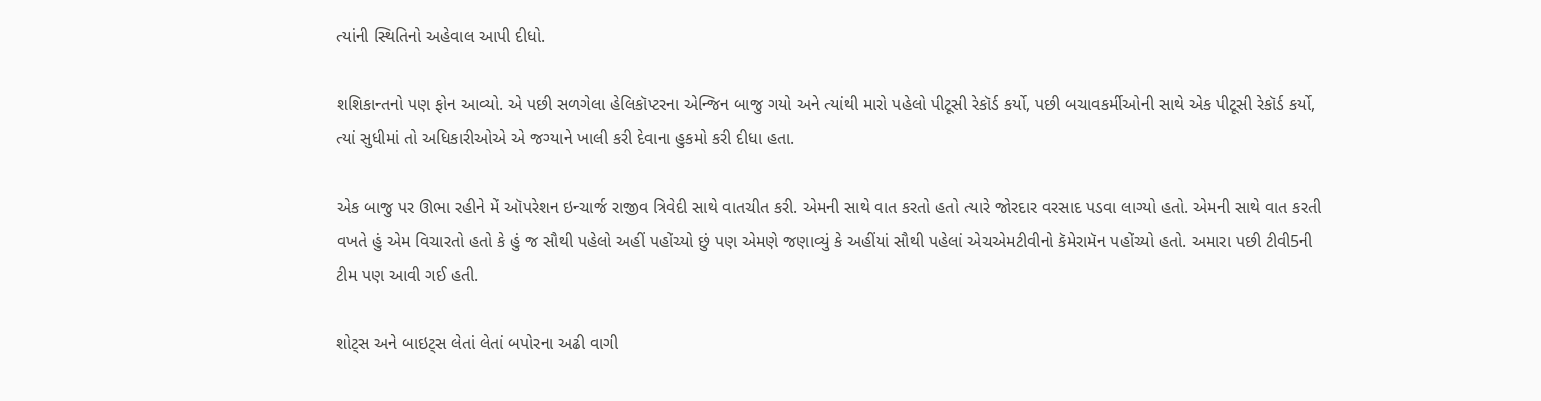ત્યાંની સ્થિતિનો અહેવાલ આપી દીધો.

શશિકાન્તનો પણ ફોન આવ્યો. એ પછી સળગેલા હેલિકૉપ્ટરના એન્જિન બાજુ ગયો અને ત્યાંથી મારો પહેલો પીટૂસી રેકૉર્ડ કર્યો, પછી બચાવકર્મીઓની સાથે એક પીટૂસી રેકૉર્ડ કર્યો, ત્યાં સુધીમાં તો અધિકારીઓએ એ જગ્યાને ખાલી કરી દેવાના હુકમો કરી દીધા હતા.

એક બાજુ પર ઊભા રહીને મેં ઑપરેશન ઇન્ચાર્જ રાજીવ ત્રિવેદી સાથે વાતચીત કરી. એમની સાથે વાત કરતો હતો ત્યારે જોરદાર વરસાદ પડવા લાગ્યો હતો. એમની સાથે વાત કરતી વખતે હું એમ વિચારતો હતો કે હું જ સૌથી પહેલો અહીં પહોંચ્યો છું પણ એમણે જણાવ્યું કે અહીંયાં સૌથી પહેલાં એચએમટીવીનો કૅમેરામૅન પહોંચ્યો હતો. અમારા પછી ટીવી5ની ટીમ પણ આવી ગઈ હતી.

શોટ્સ અને બાઇટ્સ લેતાં લેતાં બપોરના અઢી વાગી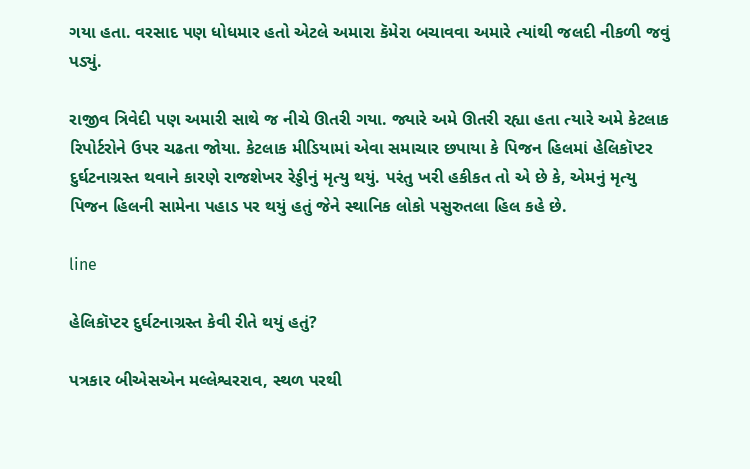ગયા હતા. વરસાદ પણ ધોધમાર હતો એટલે અમારા કૅમેરા બચાવવા અમારે ત્યાંથી જલદી નીકળી જવું પડ્યું.

રાજીવ ત્રિવેદી પણ અમારી સાથે જ નીચે ઊતરી ગયા. જ્યારે અમે ઊતરી રહ્યા હતા ત્યારે અમે કેટલાક રિપોર્ટરોને ઉપર ચઢતા જોયા. કેટલાક મીડિયામાં એવા સમાચાર છપાયા કે પિજન હિલમાં હેલિકૉપ્ટર દુર્ઘટનાગ્રસ્ત થવાને કારણે રાજશેખર રેડ્ડીનું મૃત્યુ થયું. પરંતુ ખરી હકીકત તો એ છે કે, એમનું મૃત્યુ પિજન હિલની સામેના પહાડ પર થયું હતું જેને સ્થાનિક લોકો પસુરુતલા હિલ કહે છે.

line

હેલિકૉપ્ટર દુર્ઘટનાગ્રસ્ત કેવી રીતે થયું હતું?

પત્રકાર બીએસએન મલ્લેશ્વરરાવ, સ્થળ પરથી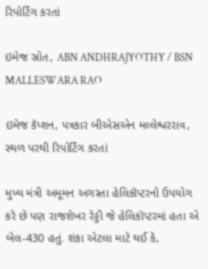રિપોર્ટિંગ કરતાં

ઇમેજ સ્રોત, ABN ANDHRAJYOTHY / BSN MALLESWARA RAO

ઇમેજ કૅપ્શન, પત્રકાર બીએસએન મલ્લેશ્વરરાવ, સ્થળ પરથી રિપોર્ટિંગ કરતાં

મુખ્ય મંત્રી અમૂમન અગસ્તા હેલિકૉપ્ટરનો ઉપયોગ કરે છે પણ રાજશેખર રેડ્ડી જે હેલિકૉપ્ટરમાં હતા એ બેલ-430 હતું. શંકા એટલા માટે થઈ કે,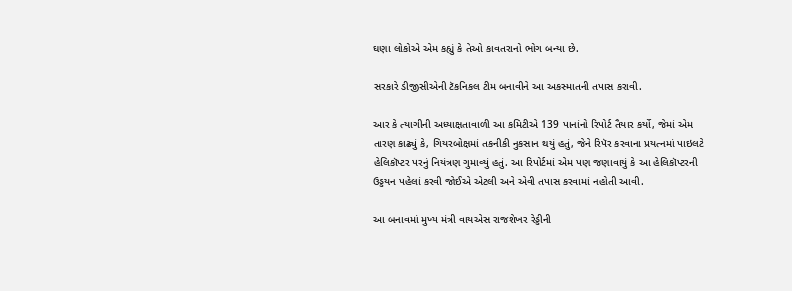ઘણા લોકોએ એમ કહ્યું કે તેઓ કાવતરાનો ભોગ બન્યા છે.

સરકારે ડીજીસીએની ટૅકનિકલ ટીમ બનાવીને આ અકસ્માતની તપાસ કરાવી.

આર કે ત્યાગીની અધ્યાક્ષતાવાળી આ કમિટીએ 139 પાનાંનો રિપોર્ટ તૈયાર કર્યો, જેમાં એમ તારણ કાઢ્યું કે, ગિયરબોક્ષમાં તકનીકી નુકસાન થયું હતું, જેને રિપૅર કરવાના પ્રયત્નમાં પાઇલટે હેલિકૉપ્ટર પરનું નિયંત્રણ ગુમાવ્યું હતું. આ રિપોર્ટમાં એમ પણ જણાવાયું કે આ હેલિકૉપ્ટરની ઉડ્ડયન પહેલાં કરવી જોઈએ એટલી અને એવી તપાસ કરવામાં નહોતી આવી.

આ બનાવમાં મુખ્ય મંત્રી વાયએસ રાજશેખર રેડ્ડીની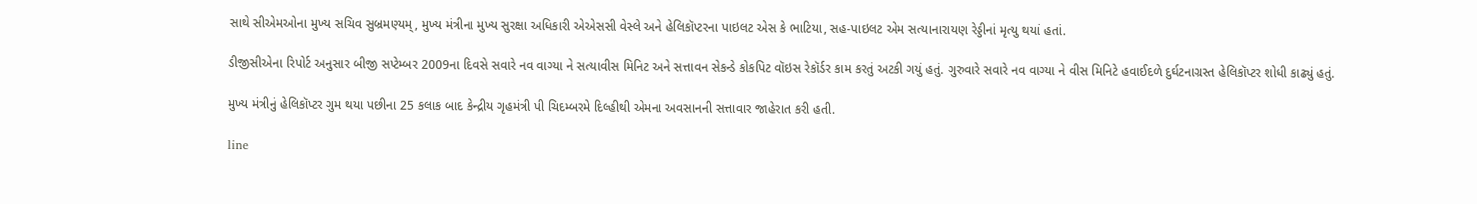સાથે સીએમઓના મુખ્ય સચિવ સુબ્રમણ્યમ્, મુખ્ય મંત્રીના મુખ્ય સુરક્ષા અધિકારી એએસસી વેસ્લે અને હેલિકૉપ્ટરના પાઇલટ એસ કે ભાટિયા, સહ-પાઇલટ એમ સત્યાનારાયણ રેડ્ડીનાં મૃત્યુ થયાં હતાં.

ડીજીસીએના રિપોર્ટ અનુસાર બીજી સપ્ટેમ્બર 2009ના દિવસે સવારે નવ વાગ્યા ને સત્યાવીસ મિનિટ અને સત્તાવન સેકન્ડે કોકપિટ વૉઇસ રેકૉર્ડર કામ કરતું અટકી ગયું હતું. ગુરુવારે સવારે નવ વાગ્યા ને વીસ મિનિટે હવાઈદળે દુર્ઘટનાગ્રસ્ત હેલિકૉપ્ટર શોધી કાઢ્યું હતું.

મુખ્ય મંત્રીનું હેલિકૉપ્ટર ગુમ થયા પછીના 25 કલાક બાદ કેન્દ્રીય ગૃહમંત્રી પી ચિદમ્બરમે દિલ્હીથી એમના અવસાનની સત્તાવાર જાહેરાત કરી હતી.

line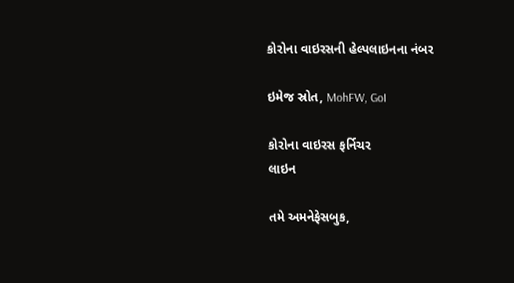કોરોના વાઇરસની હેલ્પલાઇનના નંબર

ઇમેજ સ્રોત, MohFW, GoI

કોરોના વાઇરસ ફર્નિચર
લાઇન

તમે અમનેફેસબુક,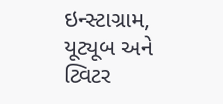ઇન્સ્ટાગ્રામ, યૂટ્યૂબ અને ટ્વિટર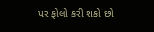પર ફોલો કરી શકો છો